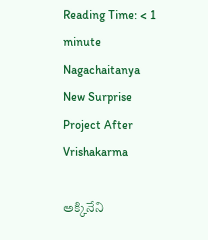Reading Time: < 1 minute
Nagachaitanya New Surprise Project After Vrishakarma

అక్కినేని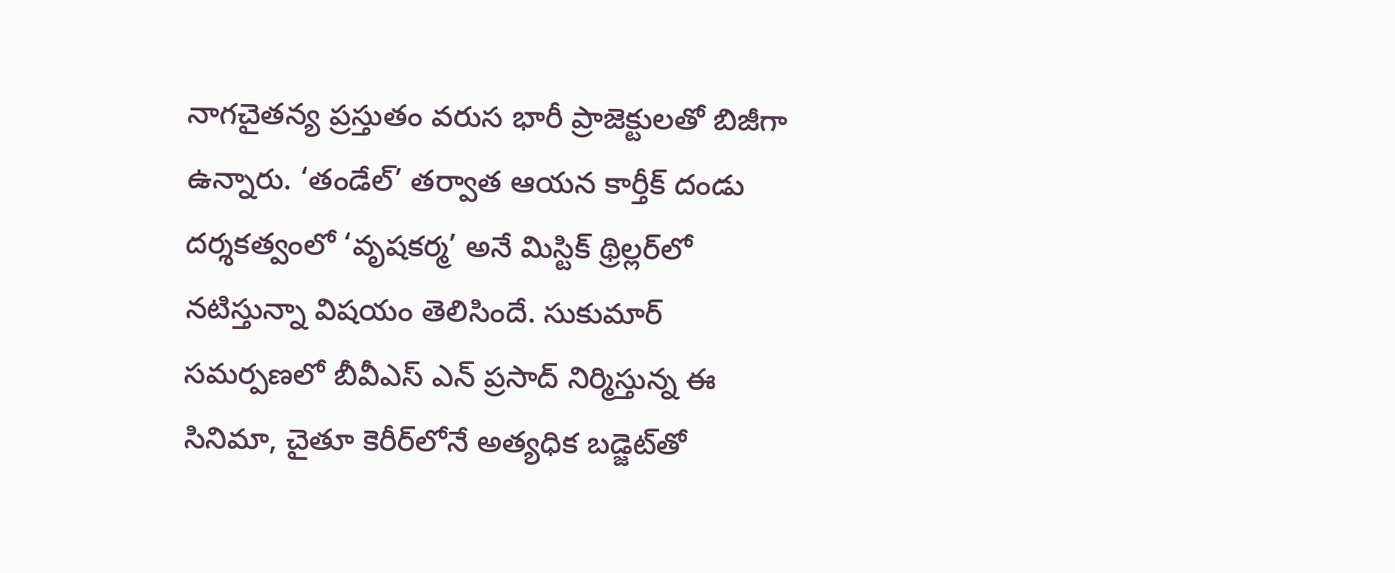నాగచైతన్య ప్రస్తుతం వరుస భారీ ప్రాజెక్టులతో బిజీగా ఉన్నారు. ‘తండేల్’ తర్వాత ఆయన కార్తీక్ దండు దర్శకత్వంలో ‘వృషకర్మ’ అనే మిస్టిక్ థ్రిల్లర్‌లో నటిస్తున్నా విషయం తెలిసిందే. సుకుమార్ సమర్పణలో బీవీఎస్ ఎన్ ప్రసాద్ నిర్మిస్తున్న ఈ సినిమా, చైతూ కెరీర్‌లోనే అత్యధిక బడ్జెట్‌తో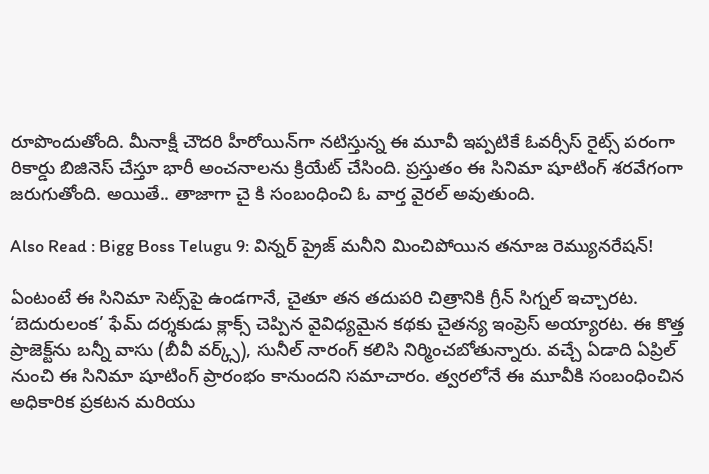రూపొందుతోంది. మీనాక్షీ చౌదరి హీరోయిన్‌గా నటిస్తున్న ఈ మూవీ ఇప్పటికే ఓవర్సీస్ రైట్స్ పరంగా రికార్డు బిజినెస్ చేస్తూ భారీ అంచనాలను క్రియేట్ చేసింది. ప్రస్తుతం ఈ సినిమా షూటింగ్ శరవేగంగా జరుగుతోంది. అయితే.. తాజాగా చై కి సంబంధించి ఓ వార్త వైరల్ అవుతుంది.

Also Read : Bigg Boss Telugu 9: విన్నర్ ప్రైజ్ మనీని మించిపోయిన తనూజ రెమ్యునరేషన్!

ఏంటంటే ఈ సినిమా సెట్స్‌పై ఉండగానే, చైతూ తన తదుపరి చిత్రానికి గ్రీన్ సిగ్నల్ ఇచ్చారట. ‘బెదురులంక’ ఫేమ్ దర్శకుడు క్లాక్స్ చెప్పిన వైవిధ్యమైన కథకు చైతన్య ఇంప్రెస్ అయ్యారట. ఈ కొత్త ప్రాజెక్ట్‌ను బన్నీ వాసు (బీవీ వర్క్స్), సునీల్ నారంగ్ కలిసి నిర్మించబోతున్నారు. వచ్చే ఏడాది ఏప్రిల్ నుంచి ఈ సినిమా షూటింగ్ ప్రారంభం కానుందని సమాచారం. త్వరలోనే ఈ మూవీకి సంబంధించిన అధికారిక ప్రకటన మరియు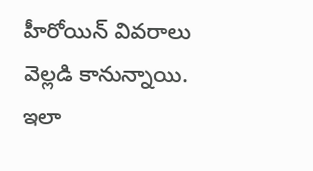హీరోయిన్ వివరాలు వెల్లడి కానున్నాయి. ఇలా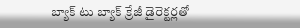బ్యాక్ టు బ్యాక్ క్రేజీ డైరెక్టర్లతో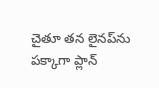చైతూ తన లైనప్‌ను పక్కాగా ప్లాన్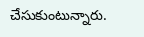చేసుకుంటున్నారు.